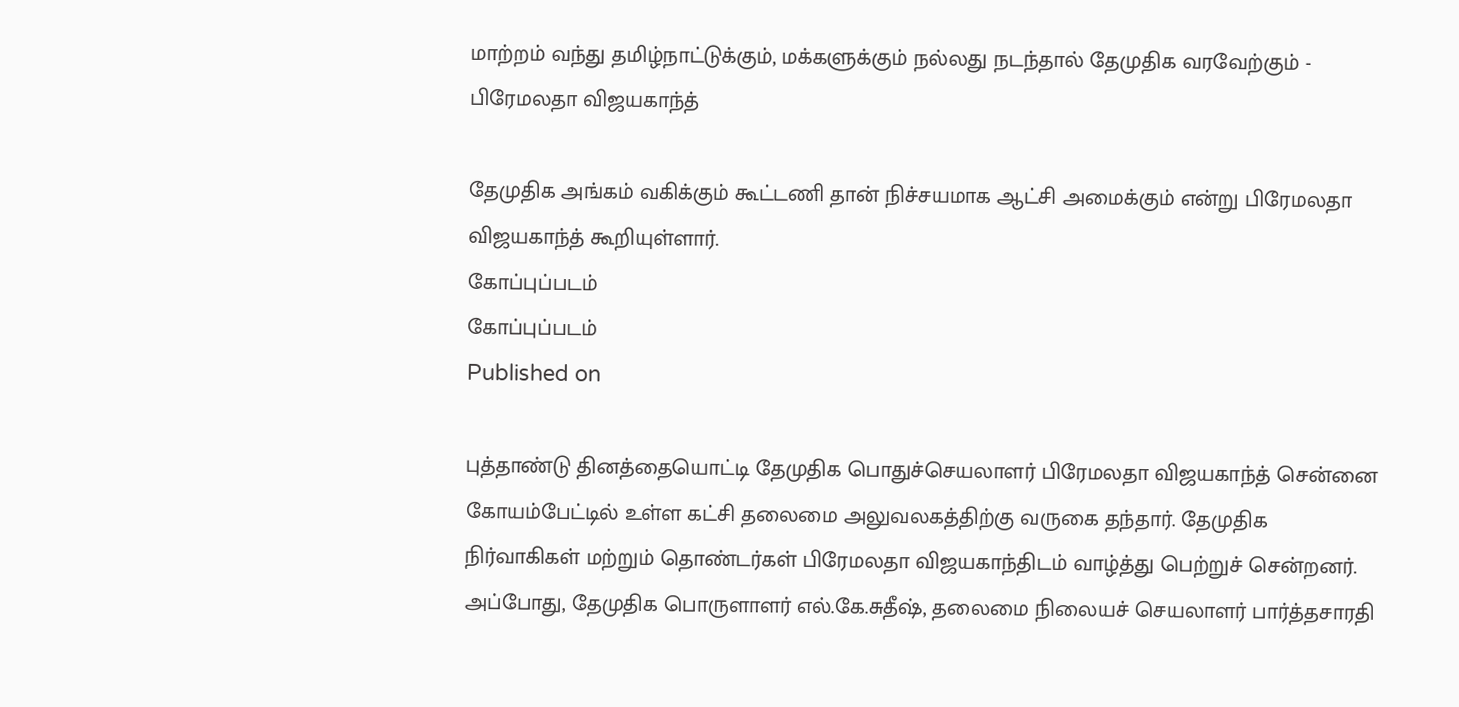மாற்றம் வந்து தமிழ்நாட்டுக்கும், மக்களுக்கும் நல்லது நடந்தால் தேமுதிக வரவேற்கும் - பிரேமலதா விஜயகாந்த்

தேமுதிக அங்கம் வகிக்கும் கூட்டணி தான் நிச்சயமாக ஆட்சி அமைக்கும் என்று பிரேமலதா விஜயகாந்த் கூறியுள்ளார்.
கோப்புப்படம்
கோப்புப்படம்
Published on

புத்தாண்டு தினத்தையொட்டி தேமுதிக பொதுச்செயலாளர் பிரேமலதா விஜயகாந்த் சென்னை கோயம்பேட்டில் உள்ள கட்சி தலைமை அலுவலகத்திற்கு வருகை தந்தார். தேமுதிக நிர்வாகிகள் மற்றும் தொண்டர்கள் பிரேமலதா விஜயகாந்திடம் வாழ்த்து பெற்றுச் சென்றனர். அப்போது, தேமுதிக பொருளாளர் எல்.கே.சுதீஷ், தலைமை நிலையச் செயலாளர் பார்த்தசாரதி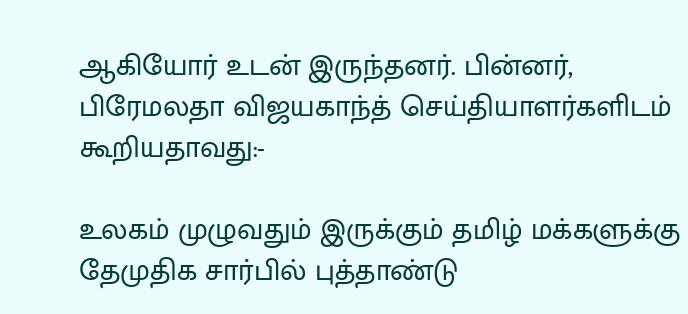ஆகியோர் உடன் இருந்தனர். பின்னர், பிரேமலதா விஜயகாந்த் செய்தியாளர்களிடம் கூறியதாவது:-

உலகம் முழுவதும் இருக்கும் தமிழ் மக்களுக்கு தேமுதிக சார்பில் புத்தாண்டு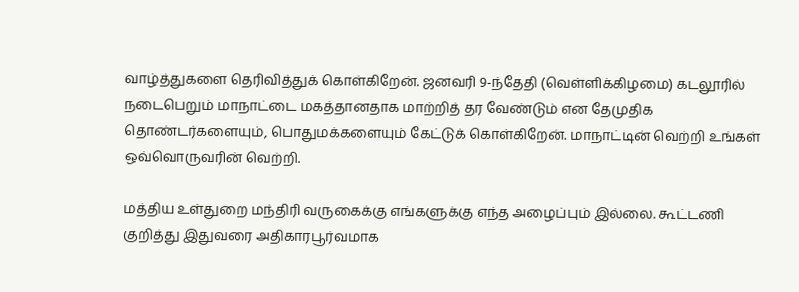வாழ்த்துகளை தெரிவித்துக் கொள்கிறேன். ஜனவரி 9-ந்தேதி (வெள்ளிக்கிழமை) கடலூரில் நடைபெறும் மாநாட்டை மகத்தானதாக மாற்றித் தர வேண்டும் என தேமுதிக தொண்டர்களையும், பொதுமக்களையும் கேட்டுக் கொள்கிறேன். மாநாட்டின் வெற்றி உங்கள் ஒவ்வொருவரின் வெற்றி.

மத்திய உள்துறை மந்திரி வருகைக்கு எங்களுக்கு எந்த அழைப்பும் இல்லை. கூட்டணி குறித்து இதுவரை அதிகாரபூர்வமாக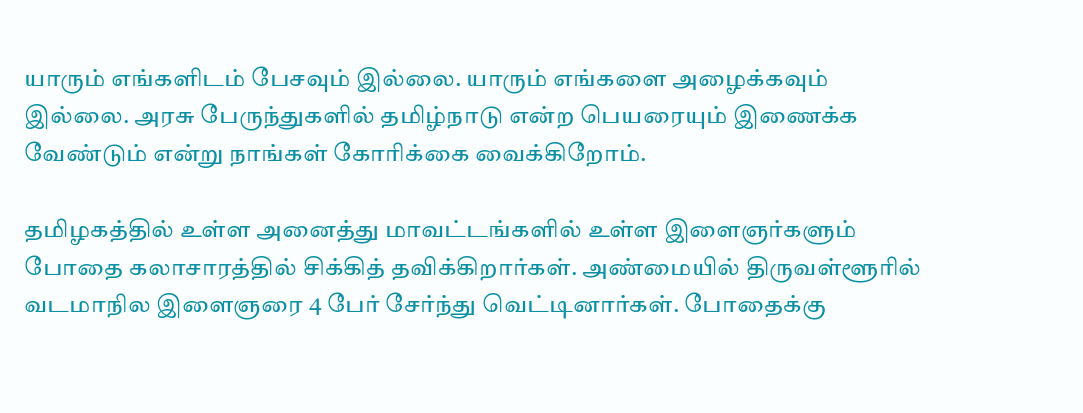யாரும் எங்களிடம் பேசவும் இல்லை. யாரும் எங்களை அழைக்கவும் இல்லை. அரசு பேருந்துகளில் தமிழ்நாடு என்ற பெயரையும் இணைக்க வேண்டும் என்று நாங்கள் கோரிக்கை வைக்கிறோம்.

தமிழகத்தில் உள்ள அனைத்து மாவட்டங்களில் உள்ள இளைஞர்களும் போதை கலாசாரத்தில் சிக்கித் தவிக்கிறார்கள். அண்மையில் திருவள்ளூரில் வடமாநில இளைஞரை 4 பேர் சேர்ந்து வெட்டினார்கள். போதைக்கு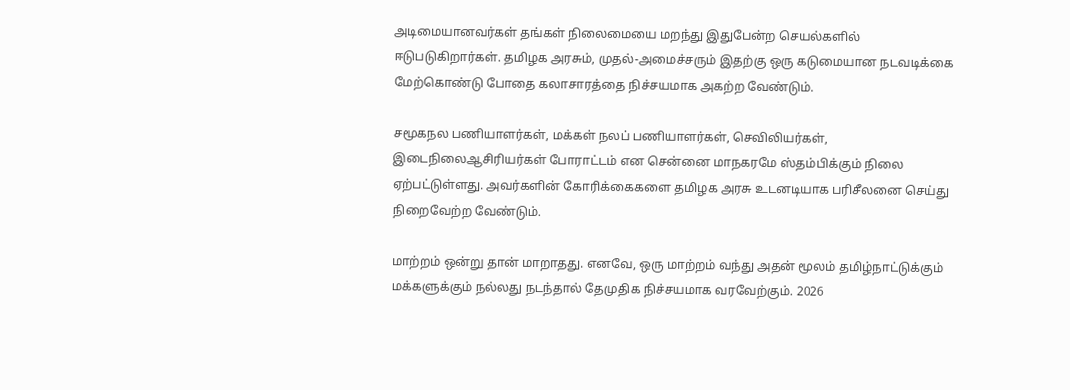அடிமையானவர்கள் தங்கள் நிலைமையை மறந்து இதுபேன்ற செயல்களில் ஈடுபடுகிறார்கள். தமிழக அரசும், முதல்-அமைச்சரும் இதற்கு ஒரு கடுமையான நடவடிக்கை மேற்கொண்டு போதை கலாசாரத்தை நிச்சயமாக அகற்ற வேண்டும்.

சமூகநல பணியாளர்கள், மக்கள் நலப் பணியாளர்கள், செவிலியர்கள், இடைநிலைஆசிரியர்கள் போராட்டம் என சென்னை மாநகரமே ஸ்தம்பிக்கும் நிலை ஏற்பட்டுள்ளது. அவர்களின் கோரிக்கைகளை தமிழக அரசு உடனடியாக பரிசீலனை செய்து நிறைவேற்ற வேண்டும்.

மாற்றம் ஒன்று தான் மாறாதது. எனவே, ஒரு மாற்றம் வந்து அதன் மூலம் தமிழ்நாட்டுக்கும் மக்களுக்கும் நல்லது நடந்தால் தேமுதிக நிச்சயமாக வரவேற்கும். 2026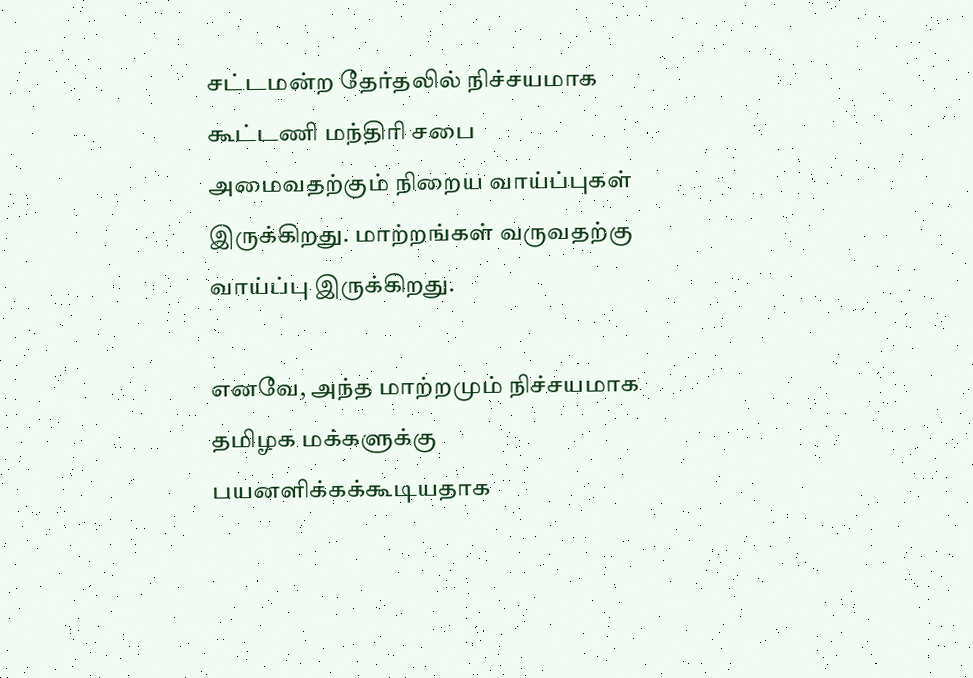சட்டமன்ற தேர்தலில் நிச்சயமாக கூட்டணி மந்திரி சபை அமைவதற்கும் நிறைய வாய்ப்புகள் இருக்கிறது. மாற்றங்கள் வருவதற்கு வாய்ப்பு இருக்கிறது.

எனவே, அந்த மாற்றமும் நிச்சயமாக தமிழக மக்களுக்கு பயனளிக்கக்கூடியதாக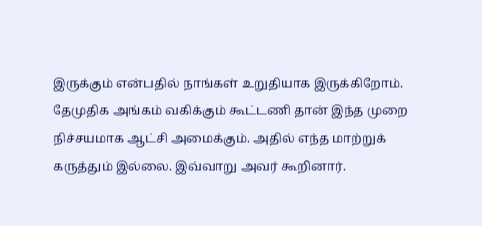இருக்கும் என்பதில் நாங்கள் உறுதியாக இருக்கிறோம். தேமுதிக அங்கம் வகிக்கும் கூட்டணி தான் இந்த முறை நிச்சயமாக ஆட்சி அமைக்கும். அதில் எந்த மாற்றுக் கருத்தும் இல்லை. இவ்வாறு அவர் கூறினார்.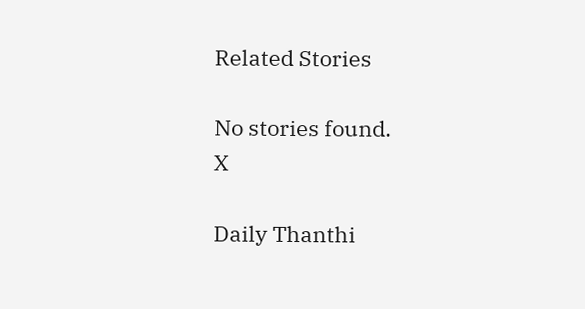Related Stories

No stories found.
X

Daily Thanthi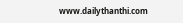www.dailythanthi.com